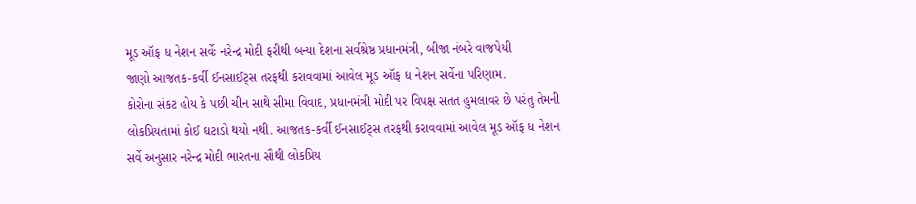મૂડ ઑફ ધ નેશન સર્વેઃ નરેન્દ્ર મોદી ફરીથી બન્યા દેશના સર્વશ્રેષ્ઠ પ્રધાનમંત્રી, બીજા નંબરે વાજપેયી
જાણો આજતક-કર્વી ઈનસાઈટ્સ તરફથી કરાવવામાં આવેલ મૂડ ઑફ ધ નેશન સર્વેના પરિણામ.
કોરોના સંકટ હોય કે પછી ચીન સાથે સીમા વિવાદ, પ્રધાનમંત્રી મોદી પર વિપક્ષ સતત હુમલાવર છે પરંતુ તેમની લોકપ્રિયતામાં કોઈ ઘટાડો થયો નથી. આજતક-કર્વી ઈનસાઈટ્સ તરફથી કરાવવામાં આવેલ મૂડ ઑફ ધ નેશન સર્વે અનુસાર નરેન્દ્ર મોદી ભારતના સૌથી લોકપ્રિય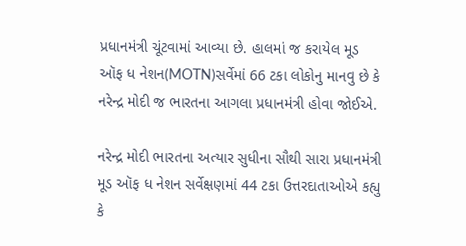પ્રધાનમંત્રી ચૂંટવામાં આવ્યા છે. હાલમાં જ કરાયેલ મૂડ ઑફ ધ નેશન(MOTN)સર્વેમાં 66 ટકા લોકોનુ માનવુ છે કે નરેન્દ્ર મોદી જ ભારતના આગલા પ્રધાનમંત્રી હોવા જોઈએ.

નરેન્દ્ર મોદી ભારતના અત્યાર સુધીના સૌથી સારા પ્રધાનમંત્રી
મૂડ ઑફ ધ નેશન સર્વેક્ષણમાં 44 ટકા ઉત્તરદાતાઓએ કહ્યુ કે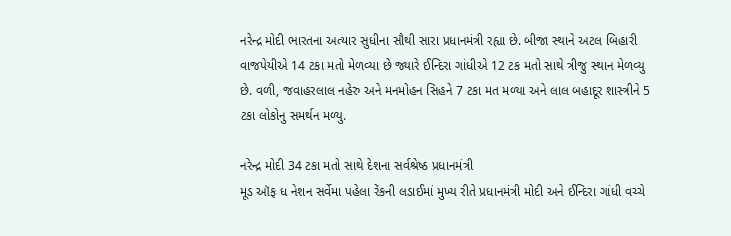નરેન્દ્ર મોદી ભારતના અત્યાર સુધીના સૌથી સારા પ્રધાનમંત્રી રહ્યા છે. બીજા સ્થાને અટલ બિહારી વાજપેયીએ 14 ટકા મતો મેળવ્યા છે જ્યારે ઈન્દિરા ગાંધીએ 12 ટક મતો સાથે ત્રીજુ સ્થાન મેળવ્યુ છે. વળી, જવાહરલાલ નહેરુ અને મનમોહન સિહને 7 ટકા મત મળ્યા અને લાલ બહાદૂર શાસ્ત્રીને 5 ટકા લોકોનુ સમર્થન મળ્યુ.

નરેન્દ્ર મોદી 34 ટકા મતો સાથે દેશના સર્વશ્રેષ્ઠ પ્રધાનમંત્રી
મૂડ ઑફ ધ નેશન સર્વેમા પહેલા રેંકની લડાઈમાં મુખ્ય રીતે પ્રધાનમંત્રી મોદી અને ઈન્દિરા ગાંધી વચ્ચે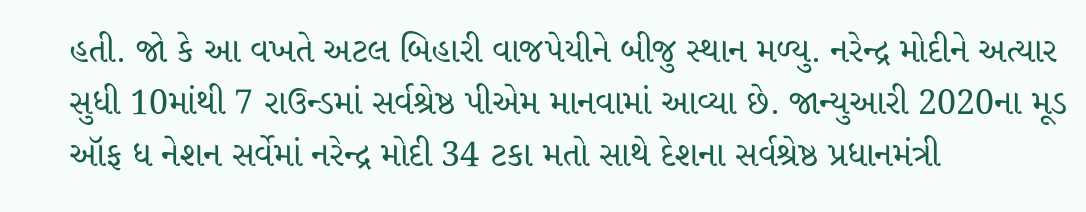હતી. જો કે આ વખતે અટલ બિહારી વાજપેયીને બીજુ સ્થાન મળ્યુ. નરેન્દ્ર મોદીને અત્યાર સુધી 10માંથી 7 રાઉન્ડમાં સર્વશ્રેષ્ઠ પીએમ માનવામાં આવ્યા છે. જાન્યુઆરી 2020ના મૂડ ઑફ ધ નેશન સર્વેમાં નરેન્દ્ર મોદી 34 ટકા મતો સાથે દેશના સર્વશ્રેષ્ઠ પ્રધાનમંત્રી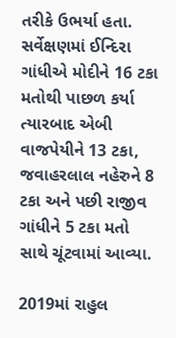તરીકે ઉભર્યા હતા. સર્વેક્ષણમાં ઈન્દિરા ગાંધીએ મોદીને 16 ટકા મતોથી પાછળ કર્યા ત્યારબાદ એબી વાજપેયીને 13 ટકા, જવાહરલાલ નહેરુને 8 ટકા અને પછી રાજીવ ગાંધીને 5 ટકા મતો સાથે ચૂંટવામાં આવ્યા.

2019માં રાહુલ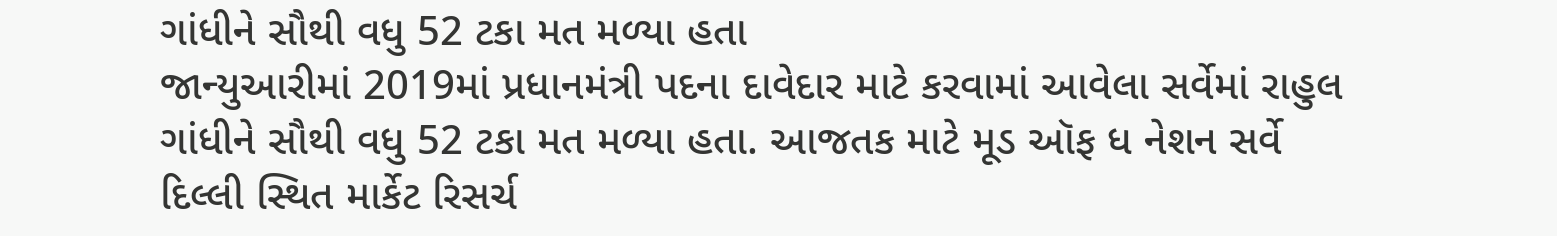ગાંધીને સૌથી વધુ 52 ટકા મત મળ્યા હતા
જાન્યુઆરીમાં 2019માં પ્રધાનમંત્રી પદના દાવેદાર માટે કરવામાં આવેલા સર્વેમાં રાહુલ ગાંધીને સૌથી વધુ 52 ટકા મત મળ્યા હતા. આજતક માટે મૂડ ઑફ ધ નેશન સર્વે દિલ્લી સ્થિત માર્કેટ રિસર્ચ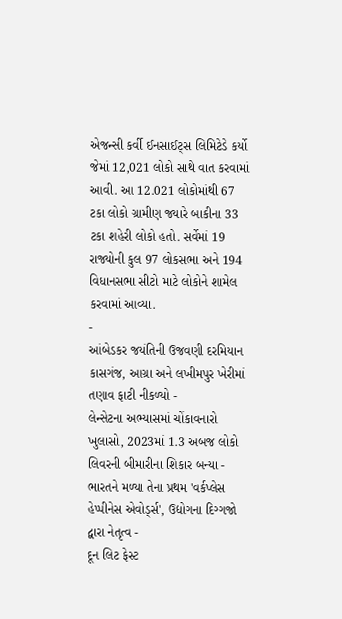એજન્સી કર્વી ઈનસાઈટ્સ લિમિટેડે કર્યો જેમાં 12,021 લોકો સાથે વાત કરવામાં આવી. આ 12.021 લોકોમાંથી 67 ટકા લોકો ગ્રામીણ જ્યારે બાકીના 33 ટકા શહેરી લોકો હતો. સર્વેમાં 19 રાજ્યોની કુલ 97 લોકસભા અને 194 વિધાનસભા સીટો માટે લોકોને શામેલ કરવામાં આવ્યા.
-
આંબેડકર જયંતિની ઉજવણી દરમિયાન કાસગંજ, આગ્રા અને લખીમપુર ખેરીમાં તણાવ ફાટી નીકળ્યો -
લેન્સેટના અભ્યાસમાં ચોંકાવનારો ખુલાસો, 2023માં 1.3 અબજ લોકો લિવરની બીમારીના શિકાર બન્યા -
ભારતને મળ્યા તેના પ્રથમ 'વર્કપ્લેસ હેપ્પીનેસ એવોર્ડ્સ', ઉદ્યોગના દિગ્ગજો દ્વારા નેતૃત્વ -
દૂન લિટ ફેસ્ટ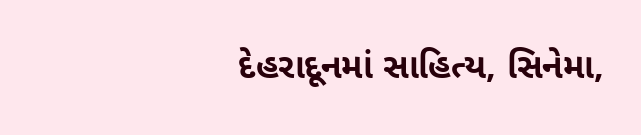દેહરાદૂનમાં સાહિત્ય, સિનેમા,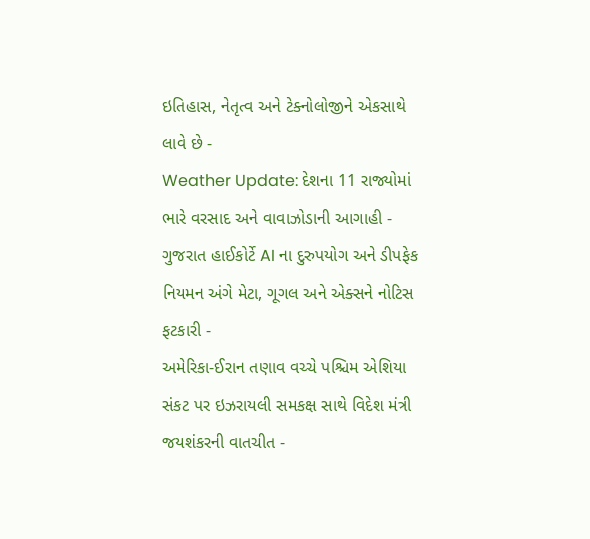ઇતિહાસ, નેતૃત્વ અને ટેક્નોલોજીને એકસાથે લાવે છે -
Weather Update: દેશના 11 રાજ્યોમાં ભારે વરસાદ અને વાવાઝોડાની આગાહી -
ગુજરાત હાઈકોર્ટે AI ના દુરુપયોગ અને ડીપફેક નિયમન અંગે મેટા, ગૂગલ અને એક્સને નોટિસ ફટકારી -
અમેરિકા-ઈરાન તણાવ વચ્ચે પશ્ચિમ એશિયા સંકટ પર ઇઝરાયલી સમકક્ષ સાથે વિદેશ મંત્રી જયશંકરની વાતચીત -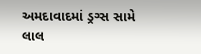અમદાવાદમાં ડ્રગ્સ સામે લાલ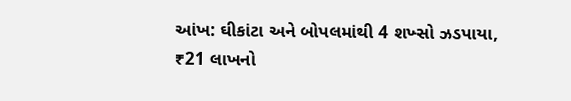આંખ: ઘીકાંટા અને બોપલમાંથી 4 શખ્સો ઝડપાયા, ₹21 લાખનો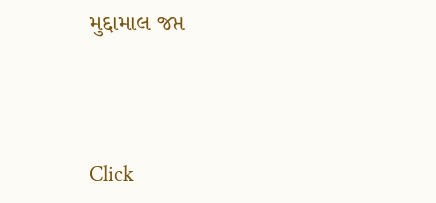મુદ્દામાલ જપ્ત





Click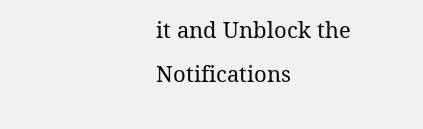it and Unblock the Notifications